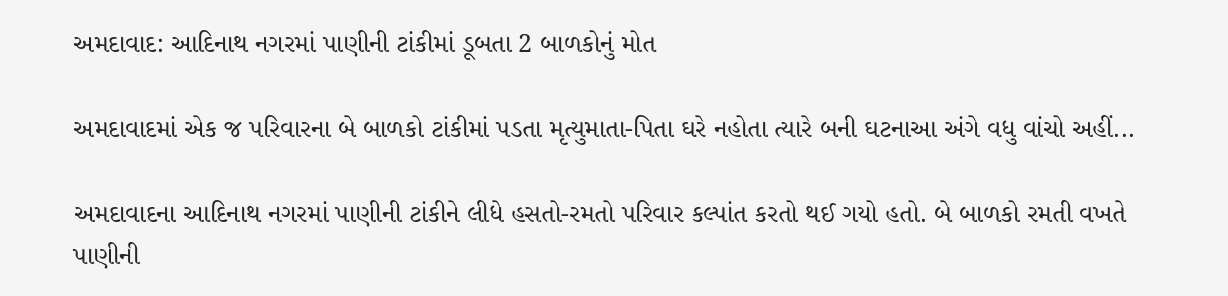અમદાવાદ: આદિનાથ નગરમાં પાણીની ટાંકીમાં ડૂબતા 2 બાળકોનું મોત

અમદાવાદમાં એક જ પરિવારના બે બાળકો ટાંકીમાં પડતા મૃત્યુમાતા-પિતા ઘરે નહોતા ત્યારે બની ઘટનાઆ અંગે વધુ વાંચો અહીં...

અમદાવાદના આદિનાથ નગરમાં પાણીની ટાંકીને લીધે હસતો-રમતો પરિવાર કલ્પાંત કરતો થઈ ગયો હતો. બે બાળકો રમતી વખતે પાણીની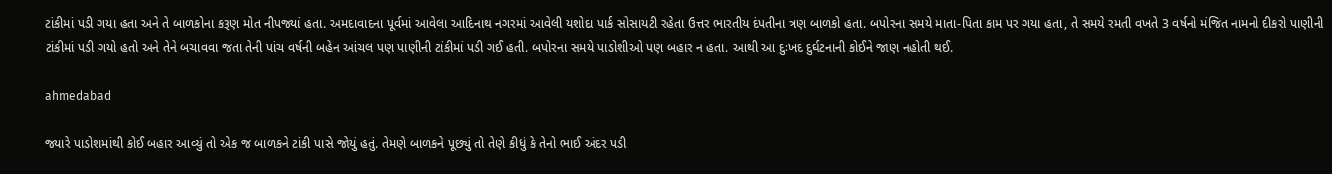ટાંકીમાં પડી ગયા હતા અને તે બાળકોના કરૂણ મોત નીપજ્યાં હતા. અમદાવાદના પૂર્વમાં આવેલા આદિનાથ નગરમાં આવેલી યશોદા પાર્ક સોસાયટી રહેતા ઉત્તર ભારતીય દંપતીના ત્રણ બાળકો હતા. બપોરના સમયે માતા-પિતા કામ પર ગયા હતા, તે સમયે રમતી વખતે 3 વર્ષનો મંજિત નામનો દીકરો પાણીની ટાંકીમાં પડી ગયો હતો અને તેને બચાવવા જતા તેની પાંચ વર્ષની બહેન આંચલ પણ પાણીની ટાંકીમાં પડી ગઈ હતી. બપોરના સમયે પાડોશીઓ પણ બહાર ન હતા. આથી આ દુઃખદ દુર્ઘટનાની કોઈને જાણ નહોતી થઈ.

ahmedabad

જ્યારે પાડોશમાંથી કોઈ બહાર આવ્યું તો એક જ બાળકને ટાંકી પાસે જોયું હતું. તેમણે બાળકને પૂછ્યું તો તેણે કીધું કે તેનો ભાઈ અંદર પડી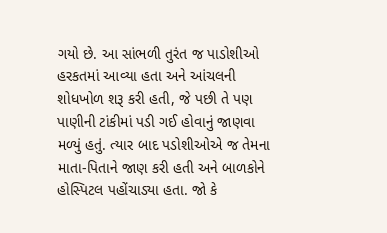ગયો છે. આ સાંભળી તુરંત જ પાડોશીઓ હરકતમાં આવ્યા હતા અને આંચલની શોધખોળ શરૂ કરી હતી, જે પછી તે પણ પાણીની ટાંકીમાં પડી ગઈ હોવાનું જાણવા મળ્યું હતું. ત્યાર બાદ પડોશીઓએ જ તેમના માતા-પિતાને જાણ કરી હતી અને બાળકોને હોસ્પિટલ પહોંચાડ્યા હતા. જો કે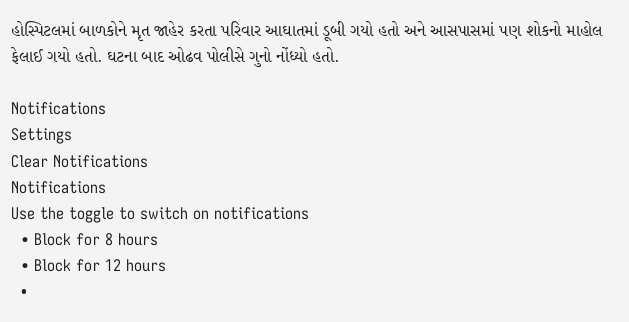હોસ્પિટલમાં બાળકોને મૃત જાહેર કરતા પરિવાર આઘાતમાં ડૂબી ગયો હતો અને આસપાસમાં પણ શોકનો માહોલ ફેલાઈ ગયો હતો. ઘટના બાદ ઓઢવ પોલીસે ગુનો નોંધ્યો હતો.

Notifications
Settings
Clear Notifications
Notifications
Use the toggle to switch on notifications
  • Block for 8 hours
  • Block for 12 hours
  •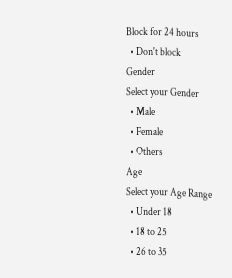Block for 24 hours
  • Don't block
Gender
Select your Gender
  • Male
  • Female
  • Others
Age
Select your Age Range
  • Under 18
  • 18 to 25
  • 26 to 35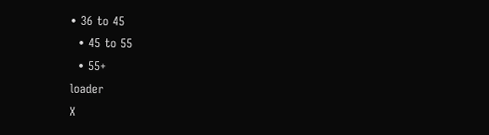• 36 to 45
  • 45 to 55
  • 55+
loader
X